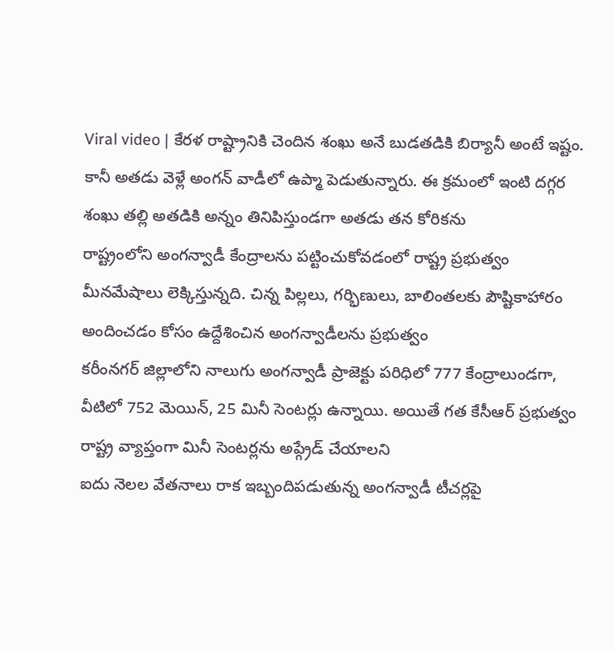Viral video | కేరళ రాష్ట్రానికి చెందిన శంఖు అనే బుడతడికి బిర్యానీ అంటే ఇష్టం. కానీ అతడు వెళ్లే అంగన్ వాడీలో ఉప్మా పెడుతున్నారు. ఈ క్రమంలో ఇంటి దగ్గర శంఖు తల్లి అతడికి అన్నం తినిపిస్తుండగా అతడు తన కోరికను
రాష్ట్రంలోని అంగన్వాడీ కేంద్రాలను పట్టించుకోవడంలో రాష్ట్ర ప్రభుత్వం మీనమేషాలు లెక్కిస్తున్నది. చిన్న పిల్లలు, గర్భిణులు, బాలింతలకు పౌష్టికాహారం అందించడం కోసం ఉద్దేశించిన అంగన్వాడీలను ప్రభుత్వం
కరీంనగర్ జిల్లాలోని నాలుగు అంగన్వాడీ ప్రాజెక్టు పరిధిలో 777 కేంద్రాలుండగా, వీటిలో 752 మెయిన్, 25 మినీ సెంటర్లు ఉన్నాయి. అయితే గత కేసీఆర్ ప్రభుత్వం రాష్ట్ర వ్యాప్తంగా మినీ సెంటర్లను అప్గ్రేడ్ చేయాలని
ఐదు నెలల వేతనాలు రాక ఇబ్బందిపడుతున్న అంగన్వాడీ టీచర్లపై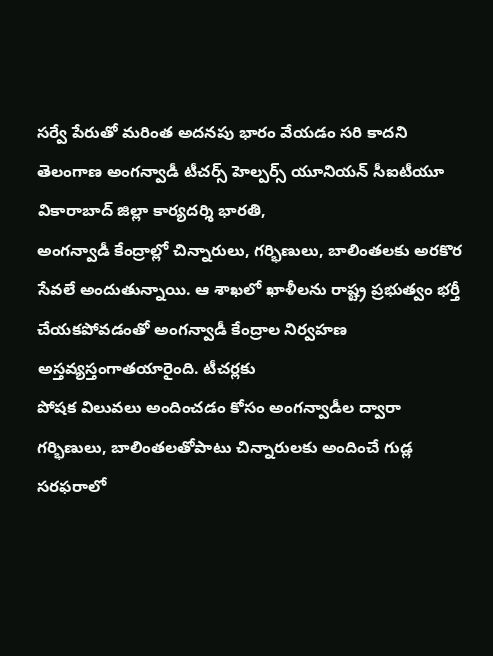సర్వే పేరుతో మరింత అదనపు భారం వేయడం సరి కాదని తెలంగాణ అంగన్వాడీ టీచర్స్ హెల్పర్స్ యూనియన్ సీఐటీయూ వికారాబాద్ జిల్లా కార్యదర్శి భారతి,
అంగన్వాడీ కేంద్రాల్లో చిన్నారులు, గర్భిణులు, బాలింతలకు అరకొర సేవలే అందుతున్నాయి. ఆ శాఖలో ఖాళీలను రాష్ట్ర ప్రభుత్వం భర్తీ చేయకపోవడంతో అంగన్వాడీ కేంద్రాల నిర్వహణ అస్తవ్యస్తంగాతయారైంది. టీచర్లకు
పోషక విలువలు అందించడం కోసం అంగన్వాడీల ద్వారా గర్భిణులు, బాలింతలతోపాటు చిన్నారులకు అందించే గుడ్ల సరఫరాలో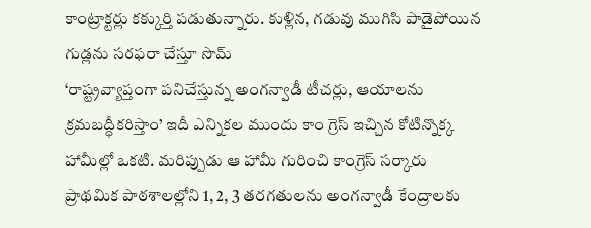కాంట్రాక్టర్లు కక్కుర్తి పడుతున్నారు. కుళ్లిన, గడువు ముగిసి పాడైపోయిన గుడ్లను సరఫరా చేస్తూ సొమ్
‘రాష్ట్రవ్యాప్తంగా పనిచేస్తున్న అంగన్వాడీ టీచర్లు, ఆయాలను క్రమబద్ధీకరిస్తాం’ ఇదీ ఎన్నికల ముందు కాం గ్రెస్ ఇచ్చిన కోటిన్నొక్క హామీల్లో ఒకటి. మరిప్పుడు ఆ హామీ గురించి కాంగ్రెస్ సర్కారు
ప్రాథమిక పాఠశాలల్లోని 1, 2, 3 తరగతులను అంగన్వాడీ కేంద్రాలకు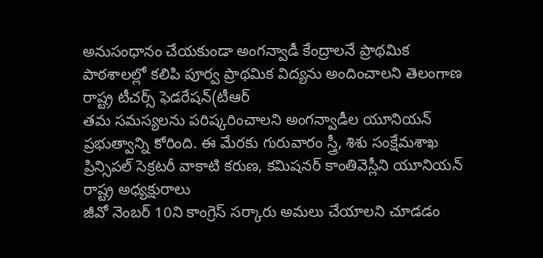అనుసంధానం చేయకుండా అంగన్వాడీ కేంద్రాలనే ప్రాథమిక పాఠశాలల్లో కలిపి పూర్వ ప్రాథమిక విద్యను అందించాలని తెలంగాణ రాష్ట్ర టీచర్స్ ఫెడరేషన్(టీఆర్
తమ సమస్యలను పరిష్కరించాలని అంగన్వాడీల యూనియన్ ప్రభుత్వాన్ని కోరింది. ఈ మేరకు గురువారం స్త్రీ, శిశు సంక్షేమశాఖ ప్రిన్సిపల్ సెక్రటరీ వాకాటి కరుణ, కమిషనర్ కాంతివెస్లీని యూనియన్ రాష్ట్ర అధ్యక్షురాలు
జీవో నెంబర్ 10ని కాంగ్రెస్ సర్కారు అమలు చేయాలని చూడడం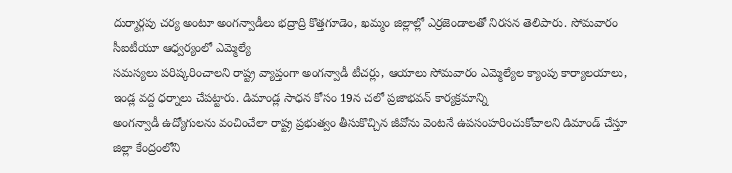దుర్మార్గపు చర్య అంటూ అంగన్వాడీలు భద్రాద్రి కొత్తగూడెం, ఖమ్మం జిల్లాల్లో ఎర్రజెండాలతో నిరసన తెలిపారు. సోమవారం సీఐటీయూ ఆధ్వర్యంలో ఎమ్మెల్యే
సమస్యలు పరిష్కరించాలని రాష్ట్ర వ్యాప్తంగా అంగన్వాడీ టీచర్లు, ఆయాలు సోమవారం ఎమ్మెల్యేల క్యాంపు కార్యాలయాలు, ఇండ్ల వద్ద ధర్నాలు చేపట్టారు. డిమాండ్ల సాధన కోసం 19న చలో ప్రజాభవన్ కార్యక్రమాన్ని
అంగన్వాడీ ఉద్యోగులను వంచించేలా రాష్ట్ర ప్రభుత్వం తీసుకొచ్చిన జీవోను వెంటనే ఉపసంహరించుకోవాలని డిమాండ్ చేస్తూ జిల్లా కేంద్రంలోని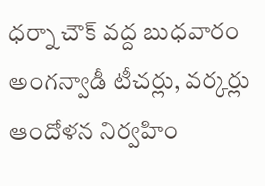ధర్నా చౌక్ వద్ద బుధవారం అంగన్వాడీ టీచర్లు, వర్కర్లు ఆందోళన నిర్వహిం